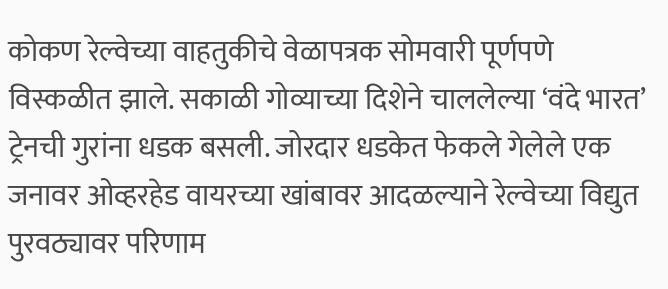कोकण रेल्वेच्या वाहतुकीचे वेळापत्रक सोमवारी पूर्णपणे विस्कळीत झाले. सकाळी गोव्याच्या दिशेने चाललेल्या ‘वंदे भारत’ ट्रेनची गुरांना धडक बसली. जोरदार धडकेत फेकले गेलेले एक जनावर ओव्हरहेड वायरच्या खांबावर आदळल्याने रेल्वेच्या विद्युत पुरवठ्यावर परिणाम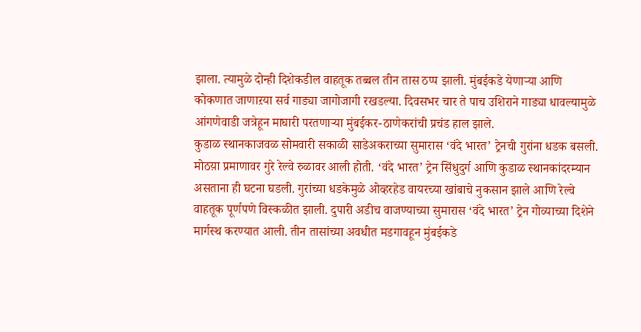झाला. त्यामुळे दोन्ही दिशेकडील वाहतूक तब्बल तीन तास ठप्प झाली. मुंबईकडे येणाऱ्या आणि कोकणात जाणाऱया सर्व गाड्या जागोजागी रखडल्या. दिवसभर चार ते पाच उशिराने गाड्या धावल्यामुळे आंगणेवाडी जत्रेहून माघारी परतणाऱ्या मुंबईकर-ठाणेकरांची प्रचंड हाल झाले.
कुडाळ स्थानकाजवळ सोमवारी सकाळी साडेअकराच्या सुमारास ‘वंदे भारत’ ट्रेनची गुरांना धडक बसली. मोठय़ा प्रमाणावर गुरे रेल्वे रुळावर आली होती. ‘वंदे भारत’ ट्रेन सिंधुदुर्ग आणि कुडाळ स्थानकांदरम्यान असताना ही घटना घडली. गुरांच्या धडकेमुळे ओव्हरहेड वायरच्या खांबाचे नुकसान झाले आणि रेल्वे वाहतूक पूर्णपणे विस्कळीत झाली. दुपारी अडीच वाजण्याच्या सुमारास ‘वंदे भारत’ ट्रेन गोव्याच्या दिशेने मार्गस्थ करण्यात आली. तीन तासांच्या अवधीत मडगावहून मुंबईकडे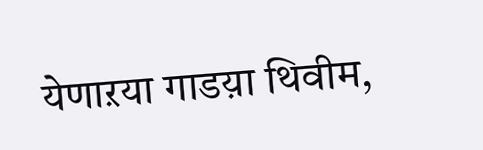येणाऱया गाडय़ा थिवीम,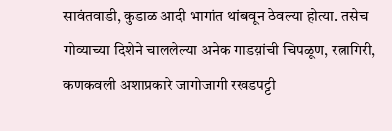सावंतवाडी, कुडाळ आदी भागांत थांबवून ठेवल्या होत्या. तसेच गोव्याच्या दिशेने चाललेल्या अनेक गाडय़ांची चिपळूण, रत्नागिरी, कणकवली अशाप्रकारे जागोजागी रखडपट्टी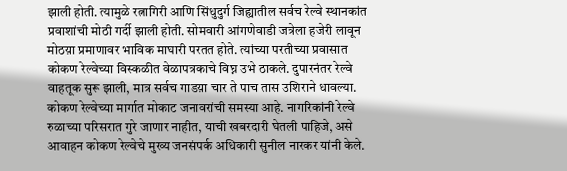झाली होती. त्यामुळे रत्नागिरी आणि सिंधुदुर्ग जिह्यातील सर्वच रेल्वे स्थानकांत प्रवाशांची मोठी गर्दी झाली होती. सोमवारी आंगणेवाडी जत्रेला हजेरी लावून मोठय़ा प्रमाणावर भाविक माघारी परतत होते. त्यांच्या परतीच्या प्रवासात कोकण रेल्वेच्या विस्कळीत वेळापत्रकाचे विघ्न उभे ठाकले. दुपारनंतर रेल्वे वाहतूक सुरू झाली, मात्र सर्वच गाडय़ा चार ते पाच तास उशिराने धावल्या.
कोकण रेल्वेच्या मार्गात मोकाट जनावरांची समस्या आहे. नागरिकांनी रेल्वे रुळाच्या परिसरात गुरे जाणार नाहीत, याची खबरदारी घेतली पाहिजे, असे आवाहन कोकण रेल्वेचे मुख्य जनसंपर्क अधिकारी सुनील नारकर यांनी केले.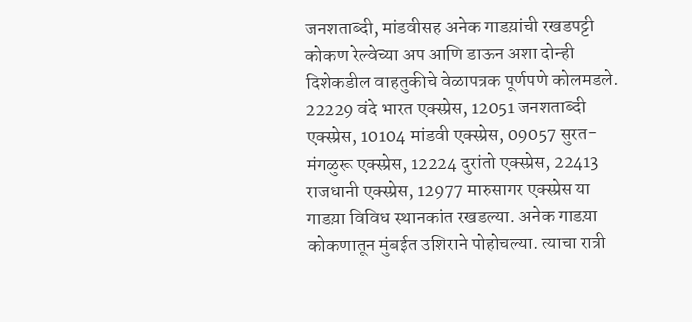जनशताब्दी, मांडवीसह अनेक गाडय़ांची रखडपट्टी
कोकण रेल्वेच्या अप आणि डाऊन अशा दोन्ही दिशेकडील वाहतुकीचे वेळापत्रक पूर्णपणे कोलमडले. 22229 वंदे भारत एक्स्प्रेस, 12051 जनशताब्दी एक्स्प्रेस, 10104 मांडवी एक्स्प्रेस, 09057 सुरत-मंगळुरू एक्स्प्रेस, 12224 दुरांतो एक्स्प्रेस, 22413 राजधानी एक्स्प्रेस, 12977 मारुसागर एक्स्प्रेस या गाडय़ा विविध स्थानकांत रखडल्या. अनेक गाडय़ा कोकणातून मुंबईत उशिराने पोहोचल्या. त्याचा रात्री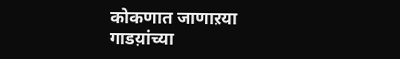कोकणात जाणाऱया गाडय़ांच्या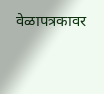वेळापत्रकावर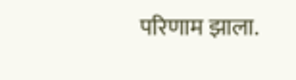परिणाम झाला.